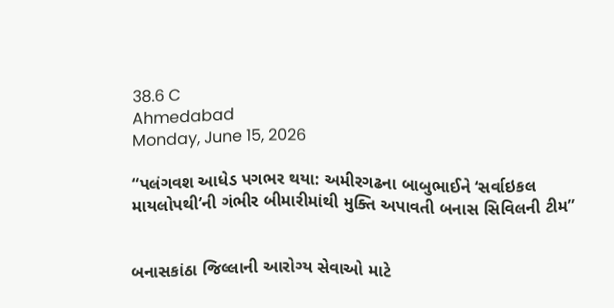38.6 C
Ahmedabad
Monday, June 15, 2026

“પલંગવશ આધેડ પગભર થયા: અમીરગઢના બાબુભાઈને ‘સર્વાઇકલ માયલોપથી’ની ગંભીર બીમારીમાંથી મુક્તિ અપાવતી બનાસ સિવિલની ટીમ”


બનાસકાંઠા જિલ્લાની આરોગ્ય સેવાઓ માટે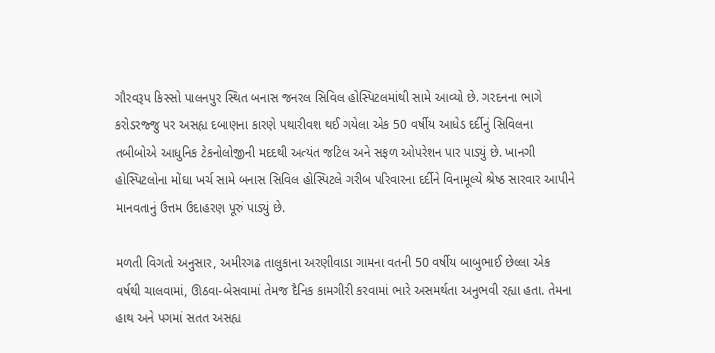ગૌરવરૂપ કિસ્સો પાલનપુર સ્થિત બનાસ જનરલ સિવિલ હોસ્પિટલમાંથી સામે આવ્યો છે. ગરદનના ભાગે કરોડરજ્જુ પર અસહ્ય દબાણના કારણે પથારીવશ થઈ ગયેલા એક 50 વર્ષીય આધેડ દર્દીનું સિવિલના તબીબોએ આધુનિક ટેકનોલોજીની મદદથી અત્યંત જટિલ અને સફળ ઓપરેશન પાર પાડ્યું છે. ખાનગી હોસ્પિટલોના મોંઘા ખર્ચ સામે બનાસ સિવિલ હોસ્પિટલે ગરીબ પરિવારના દર્દીને વિનામૂલ્યે શ્રેષ્ઠ સારવાર આપીને માનવતાનું ઉત્તમ ઉદાહરણ પૂરું પાડ્યું છે.

મળતી વિગતો અનુસાર, અમીરગઢ તાલુકાના અરણીવાડા ગામના વતની 50 વર્ષીય બાબુભાઈ છેલ્લા એક વર્ષથી ચાલવામાં, ઊઠવા-બેસવામાં તેમજ દૈનિક કામગીરી કરવામાં ભારે અસમર્થતા અનુભવી રહ્યા હતા. તેમના હાથ અને પગમાં સતત અસહ્ય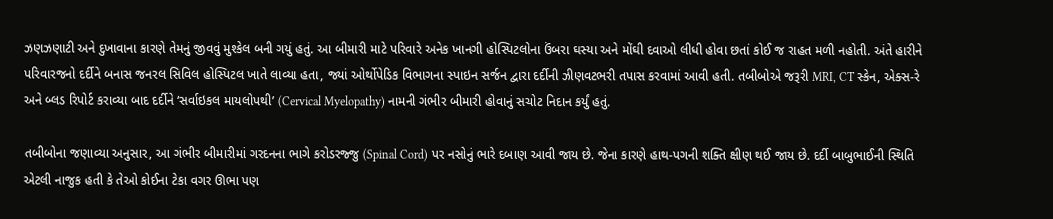ઝણઝણાટી અને દુખાવાના કારણે તેમનું જીવવું મુશ્કેલ બની ગયું હતું. આ બીમારી માટે પરિવારે અનેક ખાનગી હોસ્પિટલોના ઉંબરા ઘસ્યા અને મોંઘી દવાઓ લીધી હોવા છતાં કોઈ જ રાહત મળી નહોતી. અંતે હારીને પરિવારજનો દર્દીને બનાસ જનરલ સિવિલ હોસ્પિટલ ખાતે લાવ્યા હતા, જ્યાં ઓર્થોપેડિક વિભાગના સ્પાઇન સર્જન દ્વારા દર્દીની ઝીણવટભરી તપાસ કરવામાં આવી હતી. તબીબોએ જરૂરી MRI, CT સ્કેન, એક્સ-રે અને બ્લડ રિપોર્ટ કરાવ્યા બાદ દર્દીને ‘સર્વાઇકલ માયલોપથી’ (Cervical Myelopathy) નામની ગંભીર બીમારી હોવાનું સચોટ નિદાન કર્યું હતું.

તબીબોના જણાવ્યા અનુસાર, આ ગંભીર બીમારીમાં ગરદનના ભાગે કરોડરજ્જુ (Spinal Cord) પર નસોનું ભારે દબાણ આવી જાય છે. જેના કારણે હાથ-પગની શક્તિ ક્ષીણ થઈ જાય છે. દર્દી બાબુભાઈની સ્થિતિ એટલી નાજુક હતી કે તેઓ કોઈના ટેકા વગર ઊભા પણ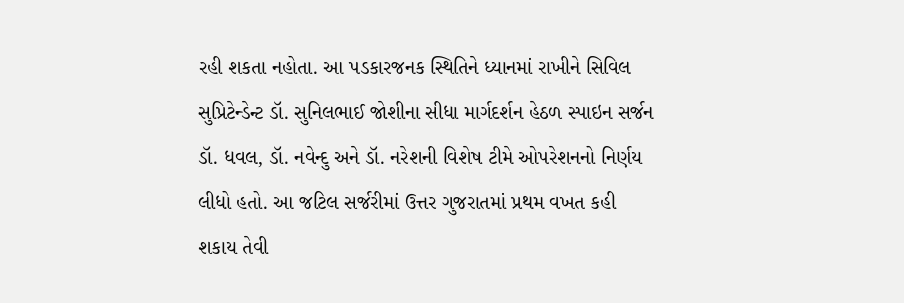રહી શકતા નહોતા. આ પડકારજનક સ્થિતિને ધ્યાનમાં રાખીને સિવિલ સુપ્રિટેન્ડેન્ટ ડૉ. સુનિલભાઈ જોશીના સીધા માર્ગદર્શન હેઠળ સ્પાઇન સર્જન ડૉ. ધવલ, ડૉ. નવેન્દુ અને ડૉ. નરેશની વિશેષ ટીમે ઓપરેશનનો નિર્ણય લીધો હતો. આ જટિલ સર્જરીમાં ઉત્તર ગુજરાતમાં પ્રથમ વખત કહી શકાય તેવી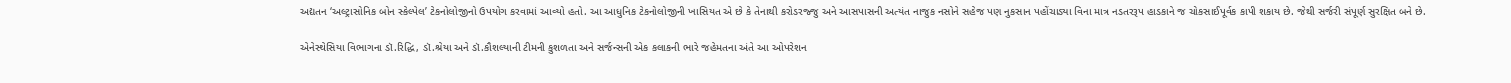અદ્યતન ‘અલ્ટ્રાસોનિક બોન સ્કેલ્પેલ’ ટેકનોલોજીનો ઉપયોગ કરવામાં આવ્યો હતો. આ આધુનિક ટેકનોલોજીની ખાસિયત એ છે કે તેનાથી કરોડરજ્જુ અને આસપાસની અત્યંત નાજુક નસોને સહેજ પણ નુકસાન પહોંચાડ્યા વિના માત્ર નડતરરૂપ હાડકાને જ ચોકસાઈપૂર્વક કાપી શકાય છે. જેથી સર્જરી સંપૂર્ણ સુરક્ષિત બને છે.

એનેસ્થેસિયા વિભાગના ડૉ.રિદ્ધિ, ડૉ.શ્રેયા અને ડૉ.કૌશલ્યાની ટીમની કુશળતા અને સર્જન્સની એક કલાકની ભારે જહેમતના અંતે આ ઓપરેશન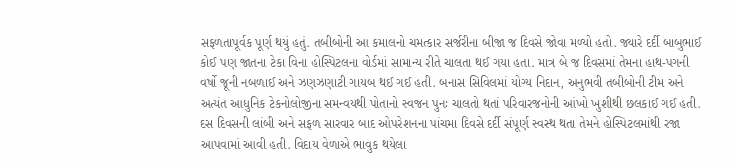સફળતાપૂર્વક પૂર્ણ થયું હતું. તબીબોની આ કમાલનો ચમત્કાર સર્જરીના બીજા જ દિવસે જોવા મળ્યો હતો. જ્યારે દર્દી બાબુભાઈ કોઈ પણ જાતના ટેકા વિના હોસ્પિટલના વોર્ડમાં સામાન્ય રીતે ચાલતા થઈ ગયા હતા. માત્ર બે જ દિવસમાં તેમના હાથ-પગની વર્ષો જૂની નબળાઈ અને ઝણઝણાટી ગાયબ થઈ ગઈ હતી. બનાસ સિવિલમાં યોગ્ય નિદાન, અનુભવી તબીબોની ટીમ અને અત્યંત આધુનિક ટેકનોલોજીના સમન્વયથી પોતાનો સ્વજન પુનઃ ચાલતો થતાં પરિવારજનોની આંખો ખુશીથી છલકાઈ ગઈ હતી. દસ દિવસની લાંબી અને સફળ સારવાર બાદ ઓપરેશનના પાંચમા દિવસે દર્દી સંપૂર્ણ સ્વસ્થ થતા તેમને હોસ્પિટલમાંથી રજા આપવામાં આવી હતી. વિદાય વેળાએ ભાવુક થયેલા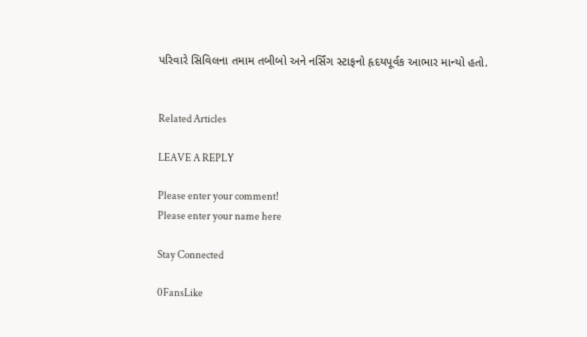પરિવારે સિવિલના તમામ તબીબો અને નર્સિંગ સ્ટાફનો હૃદયપૂર્વક આભાર માન્યો હતો.


Related Articles

LEAVE A REPLY

Please enter your comment!
Please enter your name here

Stay Connected

0FansLike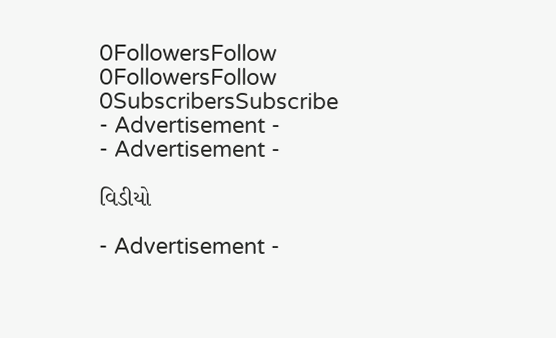0FollowersFollow
0FollowersFollow
0SubscribersSubscribe
- Advertisement -
- Advertisement -

વિડીયો

- Advertisement -